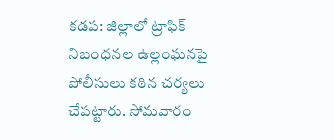కడప: జిల్లాలో ట్రాఫిక్ నిబంధనల ఉల్లంఘనపై పోలీసులు కఠిన చర్యలు చేపట్టారు. సోమవారం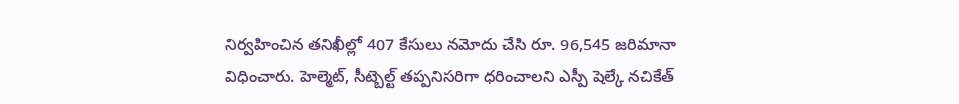నిర్వహించిన తనిఖీల్లో 407 కేసులు నమోదు చేసి రూ. 96,545 జరిమానా విధించారు. హెల్మెట్, సీట్బెల్ట్ తప్పనిసరిగా ధరించాలని ఎస్పీ షెల్కే నచికేత్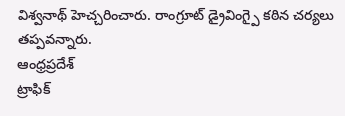విశ్వనాథ్ హెచ్చరించారు. రాంగ్రూట్ డ్రైవింగ్పై కఠిన చర్యలు తప్పవన్నారు.
ఆంధ్రప్రదేశ్
ట్రాఫిక్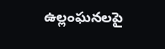ఉల్లంఘనలపై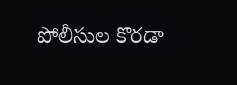పోలీసుల కొరడా